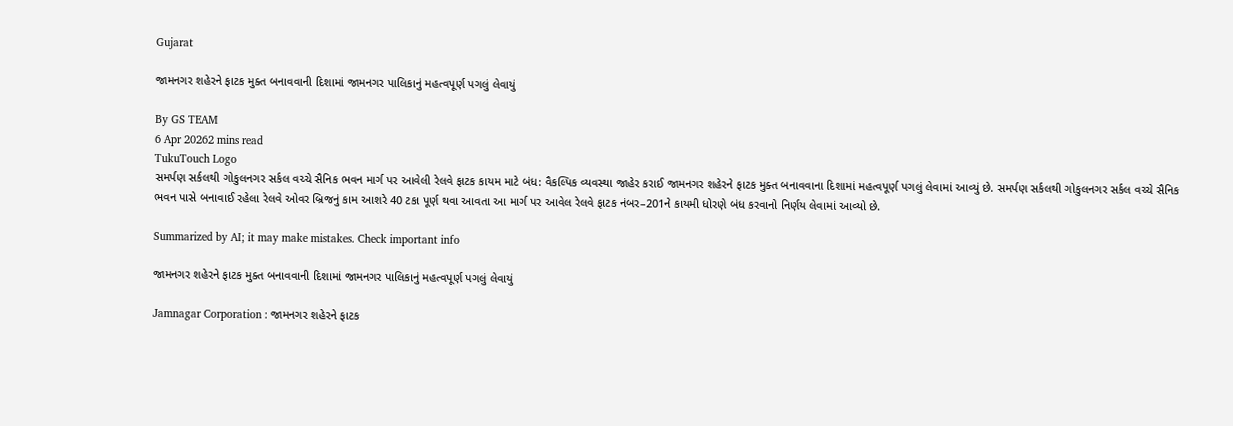Gujarat

જામનગર શહેરને ફાટક મુક્ત બનાવવાની દિશામાં જામનગર પાલિકાનું મહત્વપૂર્ણ પગલું લેવાયું

By GS TEAM
6 Apr 20262 mins read
TukuTouch Logo
સમર્પણ સર્કલથી ગોકુલનગર સર્કલ વચ્ચે સૈનિક ભવન માર્ગ પર આવેલી રેલવે ફાટક કાયમ માટે બંધ: વૈકલ્પિક વ્યવસ્થા જાહેર કરાઈ જામનગર શહેરને ફાટક મુક્ત બનાવવાના દિશામાં મહત્વપૂર્ણ પગલું લેવામાં આવ્યું છે. સમર્પણ સર્કલથી ગોકુલનગર સર્કલ વચ્ચે સૈનિક ભવન પાસે બનાવાઈ રહેલા રેલવે ઓવર બ્રિજનું કામ આશરે 40 ટકા પૂર્ણ થવા આવતા આ માર્ગ પર આવેલ રેલવે ફાટક નંબર–201ને કાયમી ધોરણે બંધ કરવાનો નિર્ણય લેવામાં આવ્યો છે.

Summarized by AI; it may make mistakes. Check important info

જામનગર શહેરને ફાટક મુક્ત બનાવવાની દિશામાં જામનગર પાલિકાનું મહત્વપૂર્ણ પગલું લેવાયું

Jamnagar Corporation : જામનગર શહેરને ફાટક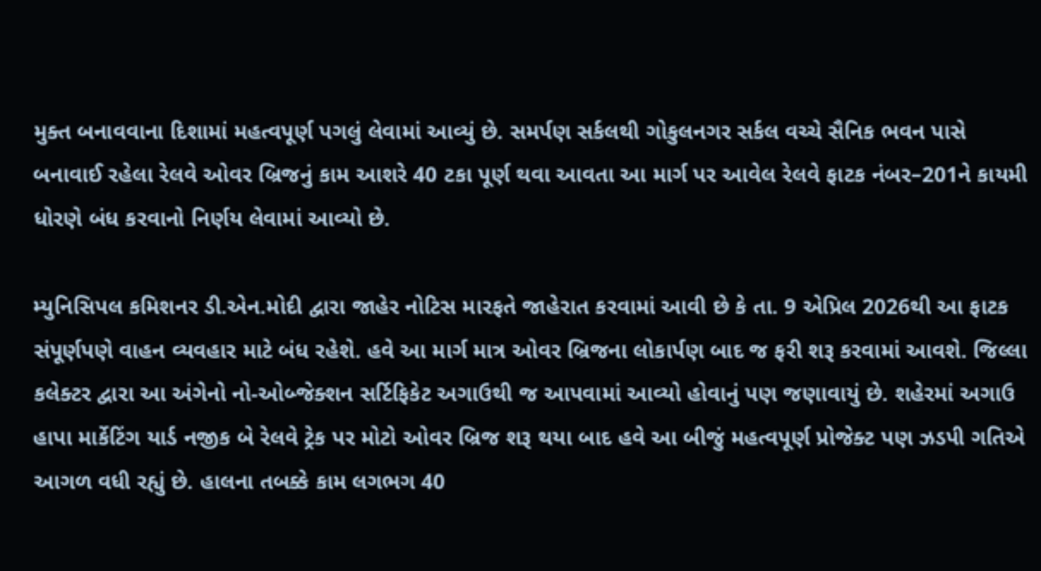મુક્ત બનાવવાના દિશામાં મહત્વપૂર્ણ પગલું લેવામાં આવ્યું છે. સમર્પણ સર્કલથી ગોકુલનગર સર્કલ વચ્ચે સૈનિક ભવન પાસે બનાવાઈ રહેલા રેલવે ઓવર બ્રિજનું કામ આશરે 40 ટકા પૂર્ણ થવા આવતા આ માર્ગ પર આવેલ રેલવે ફાટક નંબર–201ને કાયમી ધોરણે બંધ કરવાનો નિર્ણય લેવામાં આવ્યો છે.

મ્યુનિસિપલ કમિશનર ડી.એન.મોદી દ્વારા જાહેર નોટિસ મારફતે જાહેરાત કરવામાં આવી છે કે તા. 9 એપ્રિલ 2026થી આ ફાટક સંપૂર્ણપણે વાહન વ્યવહાર માટે બંધ રહેશે. હવે આ માર્ગ માત્ર ઓવર બ્રિજના લોકાર્પણ બાદ જ ફરી શરૂ કરવામાં આવશે. જિલ્લા કલેક્ટર દ્વારા આ અંગેનો નો-ઓબ્જેક્શન સર્ટિફિકેટ અગાઉથી જ આપવામાં આવ્યો હોવાનું પણ જણાવાયું છે. શહેરમાં અગાઉ હાપા માર્કેટિંગ યાર્ડ નજીક બે રેલવે ટ્રેક પર મોટો ઓવર બ્રિજ શરૂ થયા બાદ હવે આ બીજું મહત્વપૂર્ણ પ્રોજેક્ટ પણ ઝડપી ગતિએ આગળ વધી રહ્યું છે. હાલના તબક્કે કામ લગભગ 40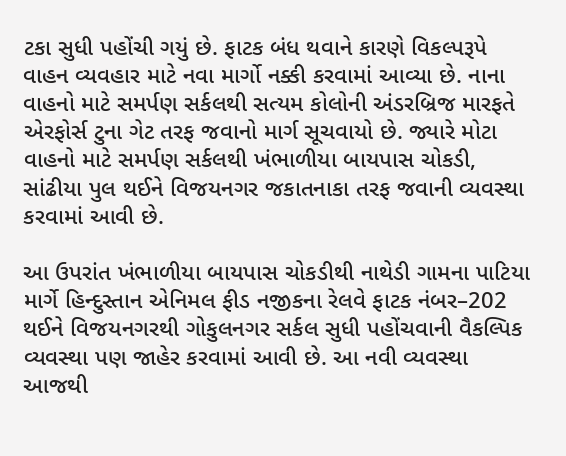ટકા સુધી પહોંચી ગયું છે. ફાટક બંધ થવાને કારણે વિકલ્પરૂપે વાહન વ્યવહાર માટે નવા માર્ગો નક્કી કરવામાં આવ્યા છે. નાના વાહનો માટે સમર્પણ સર્કલથી સત્યમ કોલોની અંડરબ્રિજ મારફતે એરફોર્સ ટુના ગેટ તરફ જવાનો માર્ગ સૂચવાયો છે. જ્યારે મોટા વાહનો માટે સમર્પણ સર્કલથી ખંભાળીયા બાયપાસ ચોકડી, સાંઢીયા પુલ થઈને વિજયનગર જકાતનાકા તરફ જવાની વ્યવસ્થા કરવામાં આવી છે.

આ ઉપરાંત ખંભાળીયા બાયપાસ ચોકડીથી નાથેડી ગામના પાટિયા માર્ગે હિન્દુસ્તાન એનિમલ ફીડ નજીકના રેલવે ફાટક નંબર–202 થઈને વિજયનગરથી ગોકુલનગર સર્કલ સુધી પહોંચવાની વૈકલ્પિક વ્યવસ્થા પણ જાહેર કરવામાં આવી છે. આ નવી વ્યવસ્થા આજથી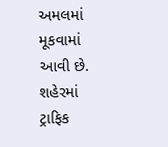અમલમાં મૂકવામાં આવી છે. શહેરમાં ટ્રાફિક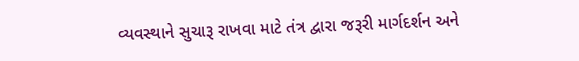વ્યવસ્થાને સુચારૂ રાખવા માટે તંત્ર દ્વારા જરૂરી માર્ગદર્શન અને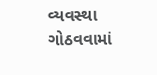વ્યવસ્થા ગોઠવવામાં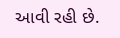આવી રહી છે.